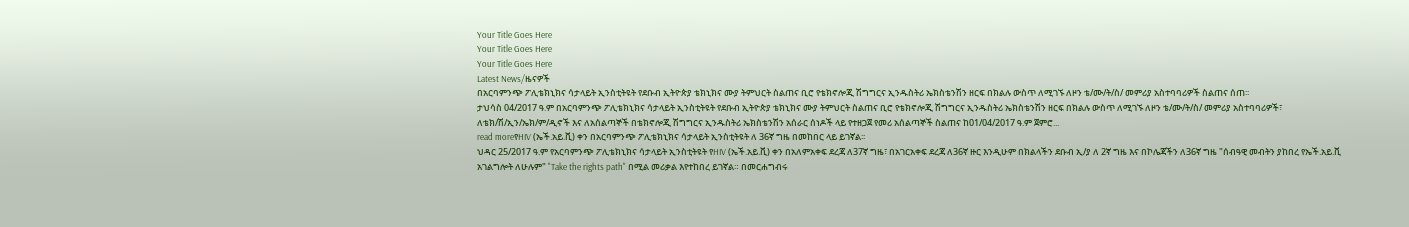Your Title Goes Here
Your Title Goes Here
Your Title Goes Here
Latest News/ዜናዎች
በአርባምንጭ ፖሊቴክኒክና ሳታላይት ኢንስቲትዩት የደቡብ ኢትዮጵያ ቴክኒክና ሙያ ትምህርት ስልጠና ቢሮ የቴክኖሎጂ ሽግግርና ኢንዱስትሪ ኤክስቴንሽን ዘርፍ በክልሉ ውስጥ ለሚገኙ ለዞን ቴ/ሙ/ት/ስ/ መምሪያ አስተባባሪዎች ስልጠና ሰጠ፡፡
ታህሳስ 04/2017 ዓ.ም በአርባምንጭ ፖሊቴክኒክና ሳታላይት ኢንስቲትዩት የደቡብ ኢትዮጵያ ቴክኒክና ሙያ ትምህርት ስልጠና ቢሮ የቴክኖሎጂ ሽግግርና ኢንዱስትሪ ኤክስቴንሽን ዘርፍ በክልሉ ውስጥ ለሚገኙ ለዞን ቴ/ሙ/ት/ስ/ መምሪያ አስተባባሪዎች፣ ለቴክ/ሽ/ኢን/ኤክ/ም/ዲኖች እና ለአሰልጣኞች በቴክኖሎጂ ሽግግርና ኢንዱስትሪ ኤክስቴንሽን አሰራር ሰነዶች ላይ የተዘጋጀ የመሪ አሰልጣኞች ስልጠና ከ01/04/2017 ዓ.ም ጀምሮ...
read moreየHIV (ኤች.አይ.ቪ) ቀን በአርባምንጭ ፖሊቴክኒክና ሳታላይት ኢንስቲትዩት ለ 36ኛ ግዜ በመከበር ላይ ይገኛል፡፡
ህዳር 25/2017 ዓ.ም የአርባምንጭ ፖሊቴክኒክና ሳታላይት ኢንስቲትዩት የHIV (ኤች.አይ.ቪ) ቀን በአለምአቀፍ ደረጃ ለ37ኛ ግዜ፣ በአገርአቀፍ ደረጃ ለ36ኛ ዙር እንዲሁም በክልላችን ደቡብ ኢ/ያ ለ 2ኛ ግዜ እና በኮሌጃችን ለ36ኛ ግዜ "ሰብዓዊ መብትን ያከበረ የኤች.አይ.ቪ አገልግሎት ለሁሉም" "Take the rights path" በሚል መሪቃል እየተከበረ ይገኛል። በመርሐግብሩ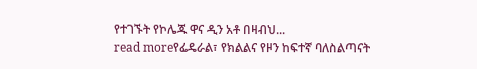የተገኙት የኮሌጁ ዋና ዲን አቶ በዛብህ...
read moreየፌዴራል፣ የክልልና የዞን ከፍተኛ ባለስልጣናት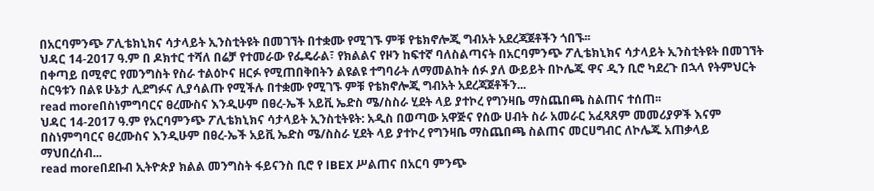በአርባምንጭ ፖሊቴክኒክና ሳታላይት ኢንስቲትዩት በመገኘት በተቋሙ የሚገኙ ምቹ የቴክኖሎጂ ግብአት አደረጃጀቶችን ጎበኙ፡፡
ህዳር 14-2017 ዓ.ም በ ዶክተር ተሻለ በሬቻ የተመራው የፌዴራል፣ የክልልና የዞን ከፍተኛ ባለስልጣናት በአርባምንጭ ፖሊቴክኒክና ሳታላይት ኢንስቲትዩት በመገኘት በቀጣይ በሚኖር የመንግስት የስራ ተልዕኮና ዘርፉ የሚጠበቅበትን ልዩልዩ ተግባራት ለማመልከት ሰፉ ያለ ውይይት በኮሌጁ ዋና ዲን ቢሮ ካደረጉ በኋላ የትምህርት ስርዓቱን በልዩ ሁኔታ ሊደግፉና ሊያሳልጡ የሚችሉ በተቋሙ የሚገኙ ምቹ የቴክኖሎጂ ግብአት አደረጃጀቶችን...
read moreበስነምግባርና ፀረሙስና እንዲሁም በፀረ-ኤች አይቪ ኤድስ ሜ/ስስራ ሂደት ላይ ያተኮረ የግንዛቤ ማስጨበጫ ስልጠና ተሰጠ፡፡
ህዳር 14-2017 ዓ.ም የአርባምንጭ ፖሊቴክኒክና ሳታላይት ኢንስቲትዩት: አዲስ በወጣው አዋጅና የሰው ሀብት ስራ አመራር አፈጻጸም መመሪያዎች እናም በስነምግባርና ፀረሙስና እንዲሁም በፀረ-ኤች አይቪ ኤድስ ሜ/ስስራ ሂደት ላይ ያተኮረ የግንዛቤ ማስጨበጫ ስልጠና መርሀግብር ለኮሌጁ አጠቃላይ ማህበረሰብ...
read moreበደቡብ ኢትዮጵያ ክልል መንግስት ፋይናንስ ቢሮ የ lBEX ሥልጠና በአርባ ምንጭ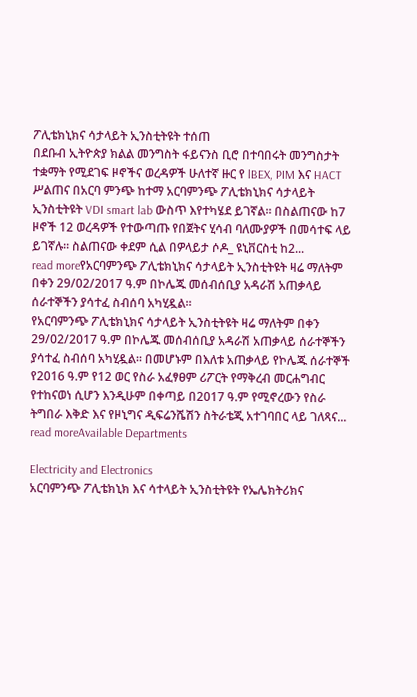ፖሊቴክኒክና ሳታላይት ኢንስቲትዩት ተሰጠ
በደቡብ ኢትዮጵያ ክልል መንግስት ፋይናንስ ቢሮ በተባበሩት መንግስታት ተቋማት የሚደገፍ ዞኖችና ወረዳዎች ሁለተኛ ዙር የ lBEX, PIM እና HACT ሥልጠና በአርባ ምንጭ ከተማ አርባምንጭ ፖሊቴክኒክና ሳታላይት ኢንስቲትዩት VDI smart lab ውስጥ እየተካሄደ ይገኛል። በስልጠናው ከ7 ዞኖች 12 ወረዳዎች የተውጣጡ የበጀትና ሂሳብ ባለሙያዎች በመሳተፍ ላይ ይገኛሉ። ስልጠናው ቀደም ሲል በዎላይታ ሶዶ_ ዩኒቨርስቲ ከ2...
read moreየአርባምንጭ ፖሊቴክኒክና ሳታላይት ኢንስቲትዩት ዛሬ ማለትም በቀን 29/02/2017 ዓ.ም በኮሌጁ መሰብሰቢያ አዳራሽ አጠቃላይ ሰራተኞችን ያሳተፈ ስብሰባ አካሂዷል።
የአርባምንጭ ፖሊቴክኒክና ሳታላይት ኢንስቲትዩት ዛሬ ማለትም በቀን 29/02/2017 ዓ.ም በኮሌጁ መሰብሰቢያ አዳራሽ አጠቃላይ ሰራተኞችን ያሳተፈ ስብሰባ አካሂዷል። በመሆኑም በእለቱ አጠቃላይ የኮሌጁ ሰራተኞች የ2016 ዓ.ም የ12 ወር የስራ አፈፃፀም ሪፖርት የማቅረብ መርሐግብር የተከናወነ ሲሆን እንዲሁም በቀጣይ በ2017 ዓ.ም የሚኖረውን የስራ ትግበራ እቅድ እና የዞኒግና ዲፍሬንሼሽን ስትራቴጂ አተገባበር ላይ ገለጻና...
read moreAvailable Departments

Electricity and Electronics
አርባምንጭ ፖሊቴክኒክ እና ሳተላይት ኢንስቲትዩት የኤሌክትሪክና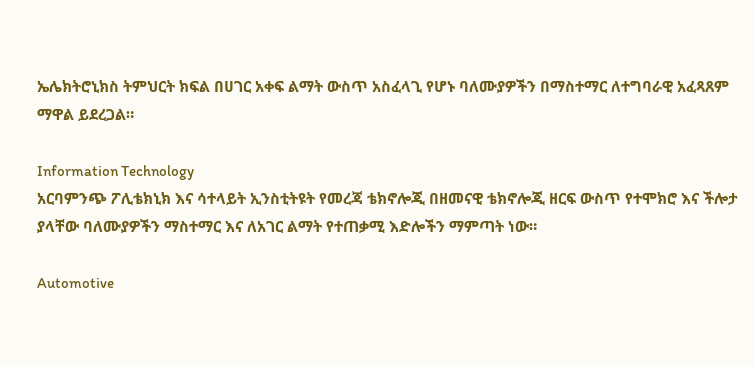ኤሌክትሮኒክስ ትምህርት ክፍል በሀገር አቀፍ ልማት ውስጥ አስፈላጊ የሆኑ ባለሙያዎችን በማስተማር ለተግባራዊ አፈጻጸም ማዋል ይደረጋል።

Information Technology
አርባምንጭ ፖሊቴክኒክ እና ሳተላይት ኢንስቲትዩት የመረጃ ቴክኖሎጂ በዘመናዊ ቴክኖሎጂ ዘርፍ ውስጥ የተሞክሮ እና ችሎታ ያላቸው ባለሙያዎችን ማስተማር እና ለአገር ልማት የተጠቃሚ እድሎችን ማምጣት ነው።

Automotive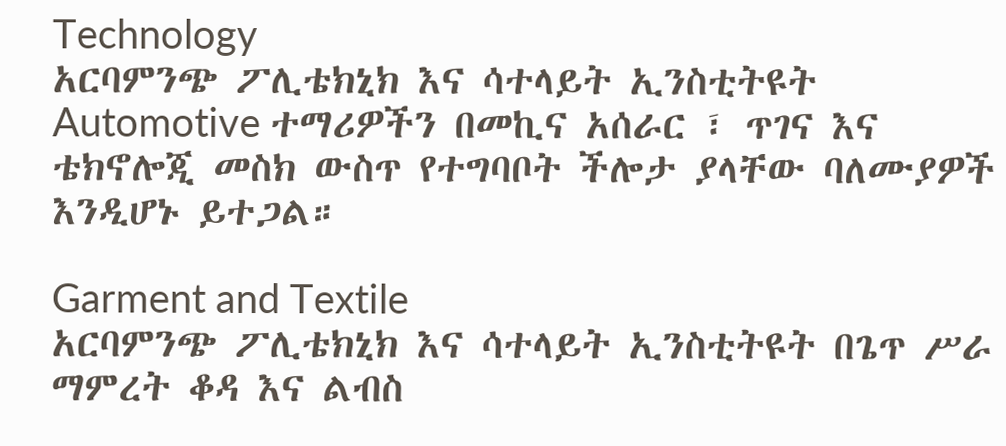Technology
አርባምንጭ ፖሊቴክኒክ እና ሳተላይት ኢንስቲትዩት Automotive ተማሪዎችን በመኪና አሰራር ፣ ጥገና እና ቴክኖሎጂ መስክ ውስጥ የተግባቦት ችሎታ ያላቸው ባለሙያዎች እንዲሆኑ ይተጋል።

Garment and Textile
አርባምንጭ ፖሊቴክኒክ እና ሳተላይት ኢንስቲትዩት በጌጥ ሥራ ማምረት ቆዳ እና ልብስ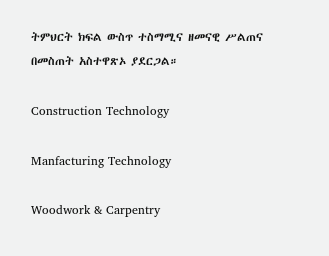ትምህርት ክፍል ውስጥ ተስማሚና ዘመናዊ ሥልጠና በመስጠት አስተዋጽኦ ያደርጋል።

Construction Technology

Manfacturing Technology

Woodwork & Carpentry